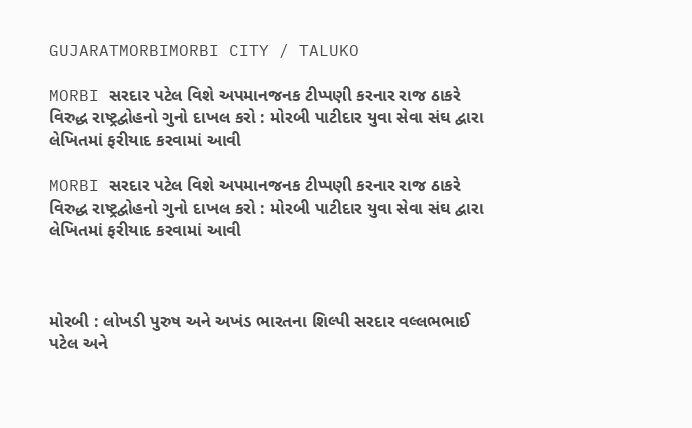GUJARATMORBIMORBI CITY / TALUKO

MORBI સરદાર પટેલ વિશે અપમાનજનક ટીપ્પણી કરનાર રાજ ઠાકરે વિરુદ્ધ રાષ્ટ્રદ્વોહનો ગુનો દાખલ કરો : મોરબી પાટીદાર યુવા સેવા સંઘ દ્વારા લેખિતમાં ફરીયાદ કરવામાં આવી

MORBI સરદાર પટેલ વિશે અપમાનજનક ટીપ્પણી કરનાર રાજ ઠાકરે વિરુદ્ધ રાષ્ટ્રદ્વોહનો ગુનો દાખલ કરો : મોરબી પાટીદાર યુવા સેવા સંઘ દ્વારા લેખિતમાં ફરીયાદ કરવામાં આવી



મોરબી : લોખડી પુરુષ અને અખંડ ભારતના શિલ્પી સરદાર વલ્લભભાઈ પટેલ અને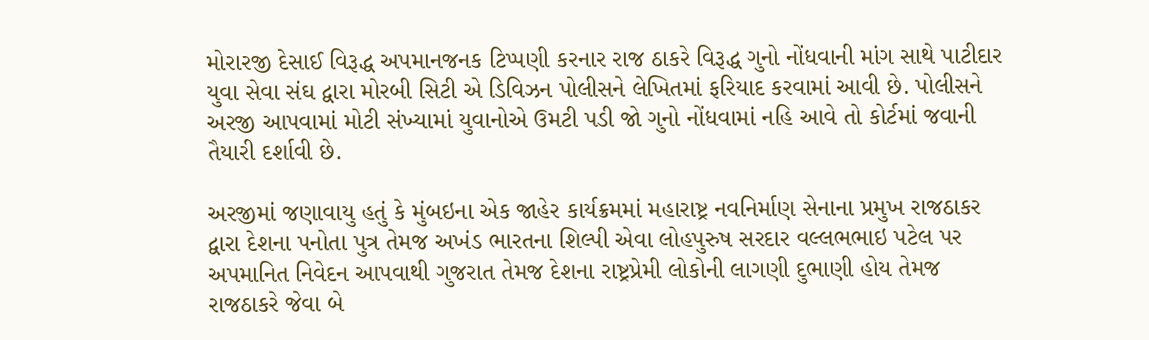મોરારજી દેસાઈ વિરૂદ્ધ અપમાનજનક ટિપ્પણી કરનાર રાજ ઠાકરે વિરૂદ્ધ ગુનો નોંધવાની માંગ સાથે પાટીદાર યુવા સેવા સંઘ દ્વારા મોરબી સિટી એ ડિવિઝન પોલીસને લેખિતમાં ફરિયાદ કરવામાં આવી છે. પોલીસને અરજી આપવામાં મોટી સંખ્યામાં યુવાનોએ ઉમટી પડી જો ગુનો નોંધવામાં નહિ આવે તો કોર્ટમાં જવાની તૈયારી દર્શાવી છે.

અરજીમાં જણાવાયુ હતું કે મુંબઇના એક જાહેર કાર્યક્રમમાં મહારાષ્ટ્ર નવનિર્માણ સેનાના પ્રમુખ રાજઠાકર દ્વારા દેશના પનોતા પુત્ર તેમજ અખંડ ભારતના શિલ્પી એવા લોહપુરુષ સરદાર વલ્લભભાઇ પટેલ પર અપમાનિત નિવેદન આપવાથી ગુજરાત તેમજ દેશના રાષ્ટ્રપ્રેમી લોકોની લાગણી દુભાણી હોય તેમજ રાજઠાકરે જેવા બે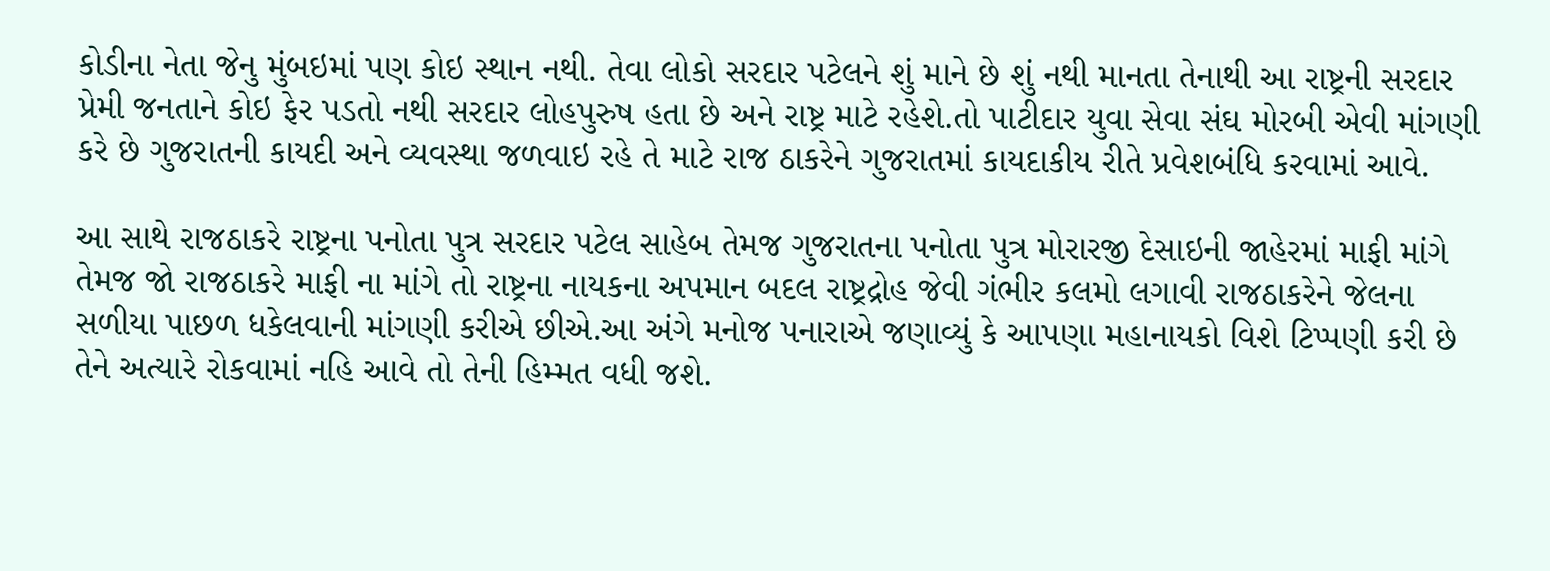કોડીના નેતા જેનુ મુંબઇમાં પણ કોઇ સ્થાન નથી. તેવા લોકો સરદાર પટેલને શું માને છે શું નથી માનતા તેનાથી આ રાષ્ટ્રની સરદાર પ્રેમી જનતાને કોઇ ફેર પડતો નથી સરદાર લોહપુરુષ હતા છે અને રાષ્ટ્ર માટે રહેશે.તો પાટીદાર યુવા સેવા સંઘ મોરબી એવી માંગણી કરે છે ગુજરાતની કાયદી અને વ્યવસ્થા જળવાઇ રહે તે માટે રાજ ઠાકરેને ગુજરાતમાં કાયદાકીય રીતે પ્રવેશબંધિ કરવામાં આવે.

આ સાથે રાજઠાકરે રાષ્ટ્રના પનોતા પુત્ર સરદાર પટેલ સાહેબ તેમજ ગુજરાતના પનોતા પુત્ર મોરારજી દેસાઇની જાહેરમાં માફી માંગે તેમજ જો રાજઠાકરે માફી ના માંગે તો રાષ્ટ્રના નાયકના અપમાન બદલ રાષ્ટ્રદ્રોહ જેવી ગંભીર કલમો લગાવી રાજઠાકરેને જેલના સળીયા પાછળ ધકેલવાની માંગણી કરીએ છીએ.આ અંગે મનોજ પનારાએ જણાવ્યું કે આપણા મહાનાયકો વિશે ટિપ્પણી કરી છે તેને અત્યારે રોકવામાં નહિ આવે તો તેની હિમ્મત વધી જશે.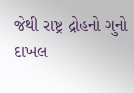જેથી રાષ્ટ્ર દ્રોહનો ગુનો દાખલ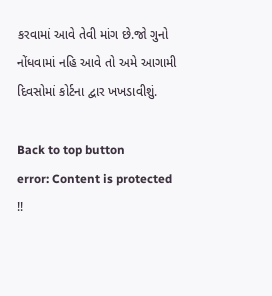કરવામાં આવે તેવી માંગ છે.જો ગુનો નોંધવામાં નહિ આવે તો અમે આગામી દિવસોમાં કોર્ટના દ્વાર ખખડાવીશું.

Back to top button
error: Content is protected !!